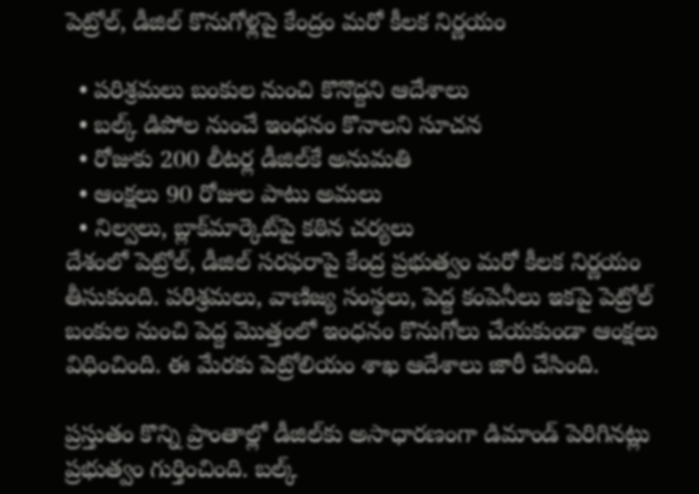పెట్రోల్‌, డీజిల్‌ కొనుగోళ్లపై కేంద్రం మరో కీలక నిర్ణయం

  • పరిశ్రమలు బంకుల నుంచి కొనొద్దని ఆదేశాలు
  • బల్క్‌ డిపోల నుంచే ఇంధనం కొనాలని సూచన
  • రోజుకు 200 లీటర్ల డీజిల్‌కే అనుమతి
  • ఆంక్షలు 90 రోజుల పాటు అమలు
  • నిల్వలు, బ్లాక్‌మార్కెట్‌పై కఠిన చర్యలు
దేశంలో పెట్రోల్‌, డీజిల్‌ సరఫరాపై కేంద్ర ప్రభుత్వం మరో కీలక నిర్ణయం తీసుకుంది. పరిశ్రమలు, వాణిజ్య సంస్థలు, పెద్ద కంపెనీలు ఇకపై పెట్రోల్‌ బంకుల నుంచి పెద్ద మొత్తంలో ఇంధనం కొనుగోలు చేయకుండా ఆంక్షలు విధించింది. ఈ మేరకు పెట్రోలియం శాఖ ఆదేశాలు జారీ చేసింది.

ప్రస్తుతం కొన్ని ప్రాంతాల్లో డీజిల్‌కు అసాధారణంగా డిమాండ్‌ పెరిగినట్లు ప్రభుత్వం గుర్తించింది. బల్క్‌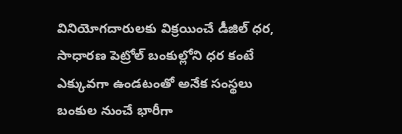వినియోగదారులకు విక్రయించే డీజిల్‌ ధర, సాధారణ పెట్రోల్‌ బంకుల్లోని ధర కంటే ఎక్కువగా ఉండటంతో అనేక సంస్థలు బంకుల నుంచే భారీగా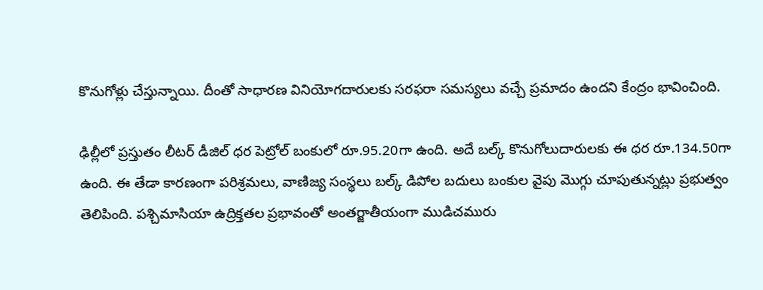కొనుగోళ్లు చేస్తున్నాయి. దీంతో సాధారణ వినియోగదారులకు సరఫరా సమస్యలు వచ్చే ప్రమాదం ఉందని కేంద్రం భావించింది.

ఢిల్లీలో ప్రస్తుతం లీటర్‌ డీజిల్‌ ధర పెట్రోల్‌ బంకులో రూ.95.20గా ఉంది. అదే బల్క్‌ కొనుగోలుదారులకు ఈ ధర రూ.134.50గా ఉంది. ఈ తేడా కారణంగా పరిశ్రమలు, వాణిజ్య సంస్థలు బల్క్‌ డిపోల బదులు బంకుల వైపు మొగ్గు చూపుతున్నట్లు ప్రభుత్వం తెలిపింది. పశ్చిమాసియా ఉద్రిక్తతల ప్రభావంతో అంతర్జాతీయంగా ముడిచమురు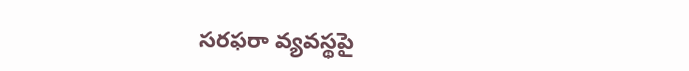సరఫరా వ్యవస్థపై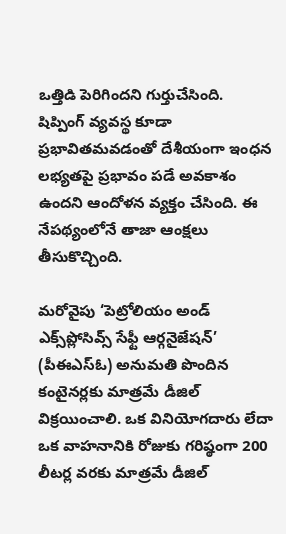ఒత్తిడి పెరిగిందని గుర్తుచేసింది. షిప్పింగ్‌ వ్యవస్థ కూడా ప్రభావితమవడంతో దేశీయంగా ఇంధన లభ్యతపై ప్రభావం పడే అవకాశం ఉందని ఆందోళన వ్యక్తం చేసింది. ఈ నేపథ్యంలోనే తాజా ఆంక్షలు తీసుకొచ్చింది.

మరోవైపు ‘పెట్రోలియం అండ్‌ ఎక్స్‌ప్లోసివ్స్‌ సేఫ్టీ ఆర్గనైజేషన్‌’ (పీఈఎస్‌ఓ) అనుమతి పొందిన కంటైనర్లకు మాత్రమే డీజిల్‌ విక్రయించాలి. ఒక వినియోగదారు లేదా ఒక వాహనానికి రోజుకు గరిష్ఠంగా 200 లీటర్ల వరకు మాత్రమే డీజిల్‌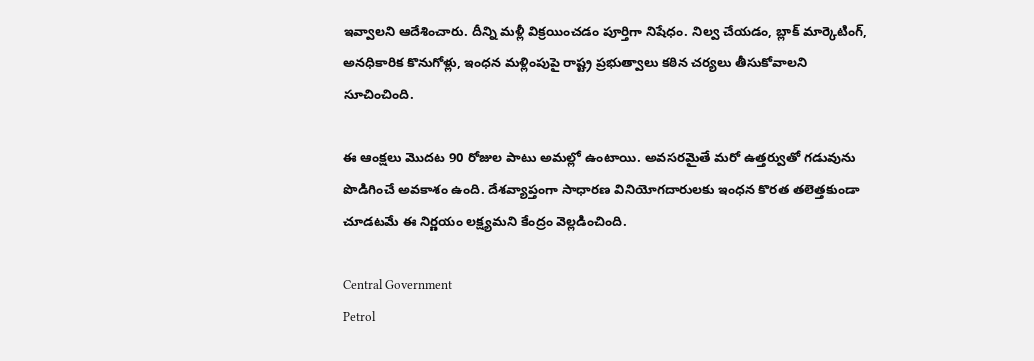ఇవ్వాలని ఆదేశించారు. దీన్ని మళ్లీ విక్రయించడం పూర్తిగా నిషేధం. నిల్వ చేయడం, బ్లాక్‌ మార్కెటింగ్‌, అనధికారిక కొనుగోళ్లు, ఇంధన మళ్లింపుపై రాష్ట్ర ప్రభుత్వాలు కఠిన చర్యలు తీసుకోవాలని సూచించింది.

ఈ ఆంక్షలు మొదట 90 రోజుల పాటు అమల్లో ఉంటాయి. అవసరమైతే మరో ఉత్తర్వుతో గడువును పొడిగించే అవకాశం ఉంది. దేశవ్యాప్తంగా సాధారణ వినియోగదారులకు ఇంధన కొరత తలెత్తకుండా చూడటమే ఈ నిర్ణయం లక్ష్యమని కేంద్రం వెల్లడించింది.

Central Government
Petrol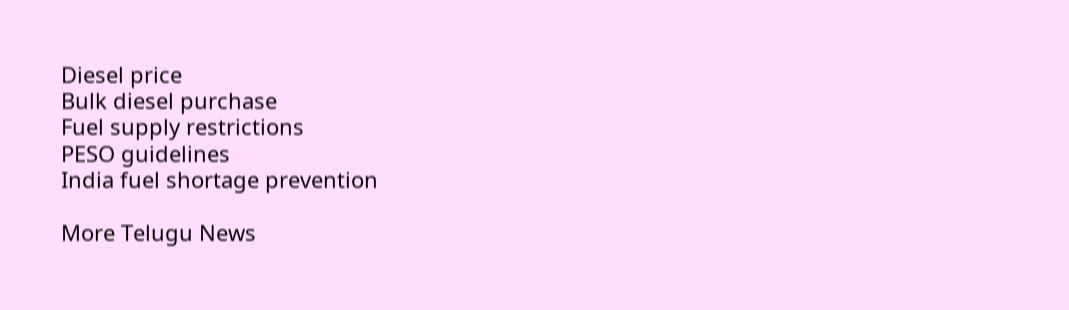Diesel price
Bulk diesel purchase
Fuel supply restrictions
PESO guidelines
India fuel shortage prevention

More Telugu News